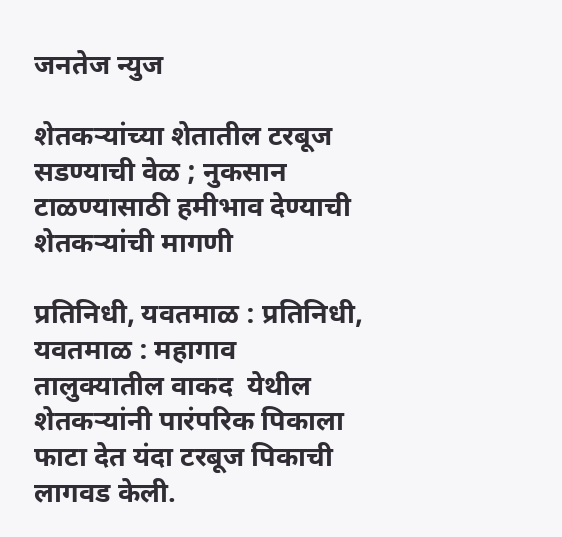जनतेज न्युज

शेतकऱ्यांच्या शेतातील टरबूज सडण्याची वेळ ; नुकसान टाळण्यासाठी हमीभाव देण्याची शेतकऱ्यांची मागणी

प्रतिनिधी, यवतमाळ : प्रतिनिधी, यवतमाळ : महागाव तालुक्यातील वाकद  येथील शेतकऱ्यांनी पारंपरिक पिकाला फाटा देत यंदा टरबूज पिकाची लागवड केली.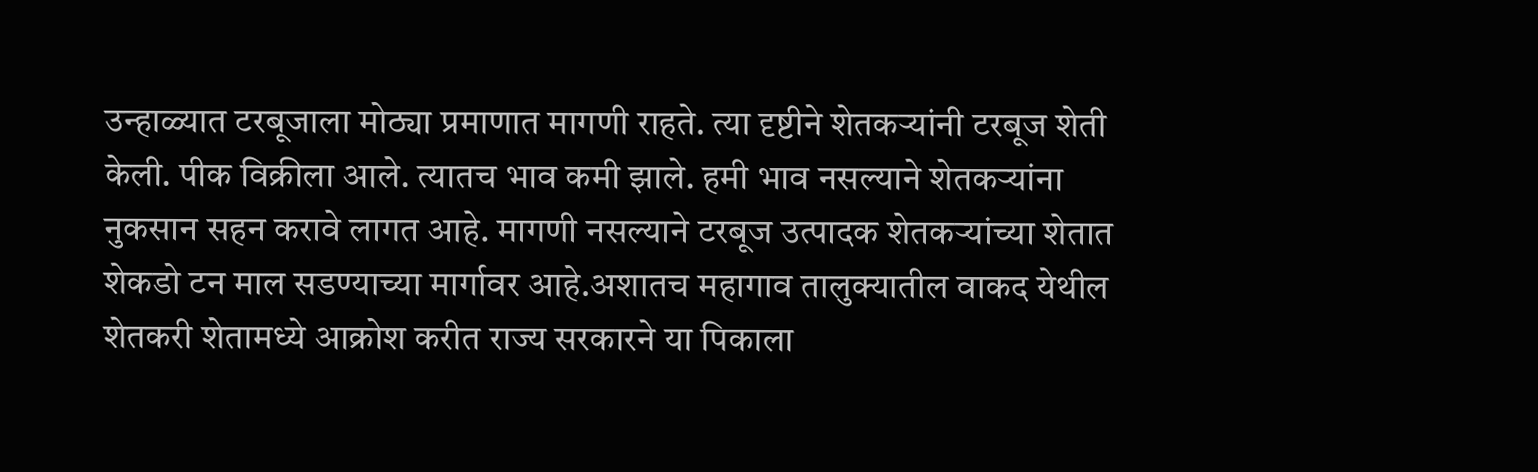उन्हाळ्यात टरबूजाला मोठ्या प्रमाणात मागणी राहते. त्या दृष्टीने शेतकऱ्यांनी टरबूज शेती केली. पीक विक्रीला आले. त्यातच भाव कमी झाले. हमी भाव नसल्याने शेतकऱ्यांना नुकसान सहन करावे लागत आहे. मागणी नसल्याने टरबूज उत्पादक शेतकऱ्यांच्या शेतात शेकडो टन माल सडण्याच्या मार्गावर आहे.अशातच महागाव तालुक्यातील वाकद येथील शेतकरी शेतामध्ये आक्रोश करीत राज्य सरकारने या पिकाला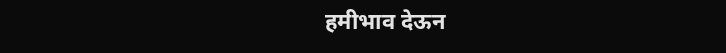हमीभाव देऊन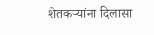शेतकऱ्यांना दिलासा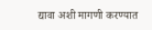द्यावा अशी मागणी करण्यात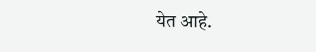येत आहे.